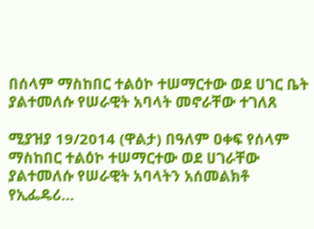በሰላም ማስከበር ተልዕኮ ተሠማርተው ወደ ሀገር ቤት ያልተመለሱ የሠራዊት አባላት መኖራቸው ተገለጸ

ሚያዝያ 19/2014 (ዋልታ) በዓለም ዐቀፍ የሰላም ማስከበር ተልዕኮ ተሠማርተው ወደ ሀገራቸው ያልተመለሱ የሠራዊት አባላትን አሰመልክቶ የኢፌዴሪ…